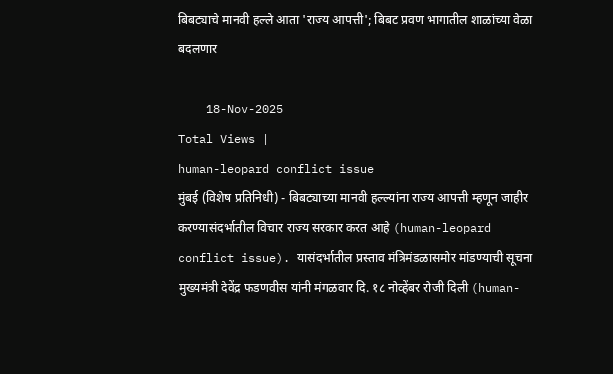बिबट्याचे मानवी हल्ले आता 'राज्य आपत्ती'; बिबट प्रवण भागातील शाळांच्या वेळा बदलणार

    18-Nov-2025
Total Views |
human-leopard conflict issue
मुंबई (विशेष प्रतिनिधी) - बिबट्याच्या मानवी हल्ल्यांना राज्य आपत्ती म्हणून जाहीर करण्यासंदर्भातील विचार राज्य सरकार करत आहे (human-leopard conflict issue). यासंदर्भातील प्रस्ताव मंत्रिमंडळासमोर मांडण्याची सूचना मुख्यमंत्री देवेंद्र फडणवीस यांनी मंगळवार दि. १८ नोव्हेंबर रोजी दिली (human-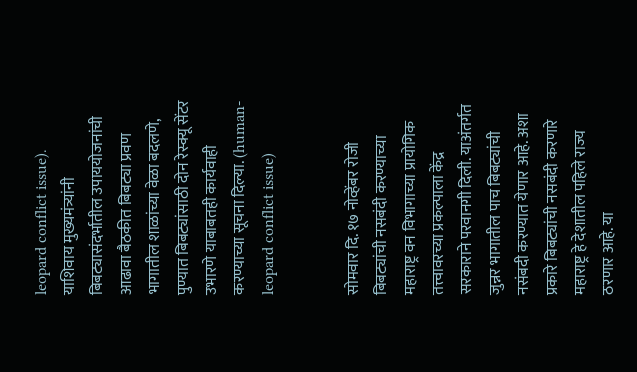leopard conflict issue). याशिवाय मुख्यमंत्र्यांनी बिबट्यासंदर्भातील उपाययोजनांची आढावा बैठकीत बिबट्या प्रवण भागातील शाळांच्या वेळा बदलणे, पुण्यात बिबट्यांसाठी दोन रेस्क्यू सेंटर उभारणे याबाबतही कार्यवाही करण्याच्या सूचना दिल्या. (human-leopard conflict issue)


सोमवार दि. १७ नोव्हेंबर रोजी बिबट्यांची नसबंदी करण्याच्या महाराष्ट्र वन विभागाच्या प्रायोगिक तत्त्वावरच्या प्रकल्पाला केंद्र सरकाराने परवानगी दिली. याअंतर्गत जुन्नर भागातील पाच बिबट्यांची नसंबदी करण्यात येणार आहे. अशा प्रकारे बिबट्यांची नसबंदी करणारे महाराष्ट्र हे देशातील पहिले राज्य ठरणार आहे. या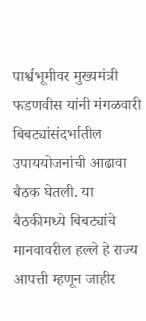पार्श्वभूमीवर मुख्यमंत्री फडणवीस यांनी मंगळवारी बिबट्यांसंदर्भातील उपाययोजनांची आढावा बैठक घेतली. या बैठकीमध्ये बिबट्यांचे मानवावरील हल्ले हे राज्य आपत्ती म्हणून जाहीर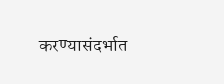करण्यासंदर्भात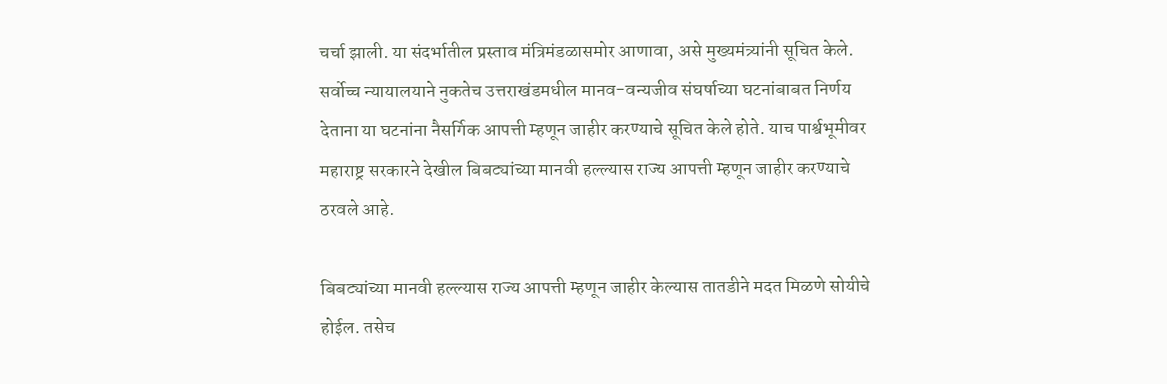चर्चा झाली. या संदर्भातील प्रस्ताव मंत्रिमंडळासमोर आणावा, असे मुख्यमंत्र्यांनी सूचित केले. सर्वोच्च न्यायालयाने नुकतेच उत्तराखंडमधील मानव-वन्यजीव संघर्षाच्या घटनांबाबत निर्णय देताना या घटनांना नैसर्गिक आपत्ती म्हणून जाहीर करण्याचे सूचित केले होते. याच पार्श्वभूमीवर महाराष्ट्र सरकारने देखील बिबट्यांच्या मानवी हल्ल्यास राज्य आपत्ती म्हणून जाहीर करण्याचे ठरवले आहे.

बिबट्यांच्या मानवी हल्ल्यास राज्य आपत्ती म्हणून जाहीर केल्यास तातडीने मदत मिळणे सोयीचे होईल. तसेच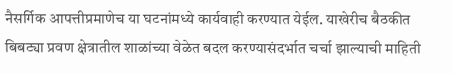नैसर्गिक आपत्तीप्रमाणेच या घटनांमध्ये कार्यवाही करण्यात येईल. याखेरीच बैठकीत बिबट्या प्रवण क्षेत्रातील शाळांच्या वेळेत बदल करण्यासंदर्भात चर्चा झाल्याची माहिती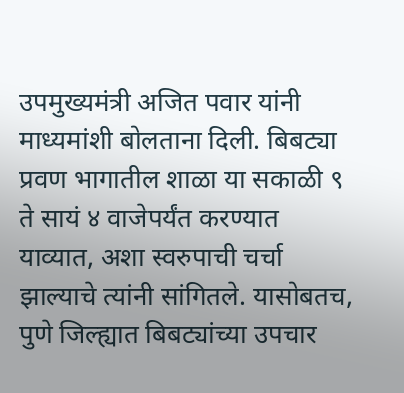उपमुख्यमंत्री अजित पवार यांनी माध्यमांशी बोलताना दिली. बिबट्या प्रवण भागातील शाळा या सकाळी ९ ते सायं ४ वाजेपर्यंत करण्यात याव्यात, अशा स्वरुपाची चर्चा झाल्याचे त्यांनी सांगितले. यासोबतच, पुणे जिल्ह्यात बिबट्यांच्या उपचार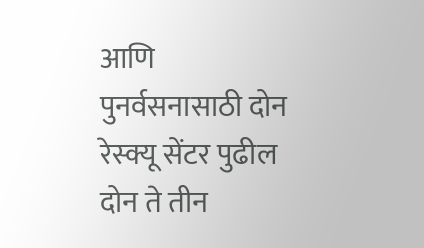आणि पुनर्वसनासाठी दोन रेस्क्यू सेंटर पुढील दोन ते तीन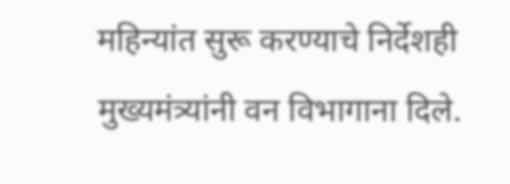महिन्यांत सुरू करण्याचे निर्देशही मुख्यमंत्र्यांनी वन विभागाना दिले.